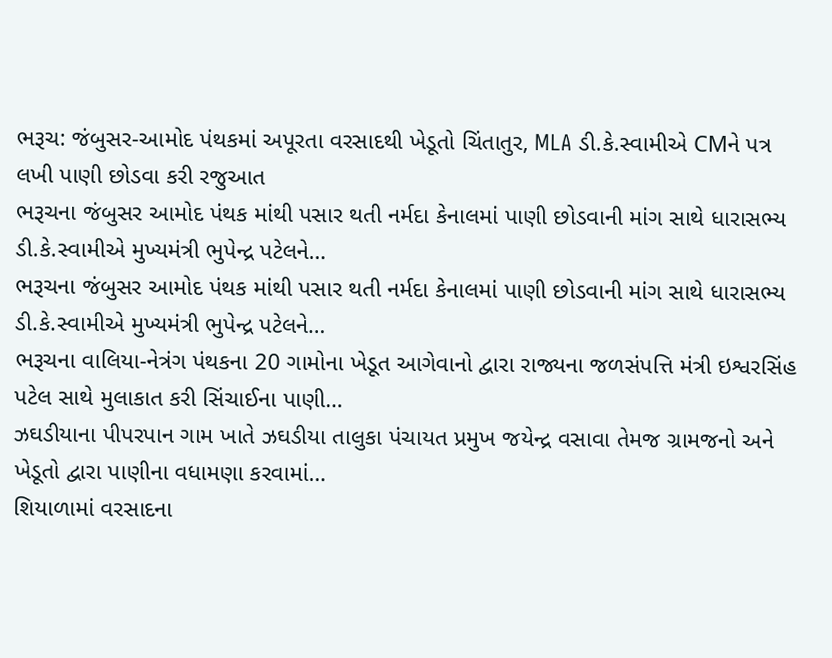ભરૂચ: જંબુસર-આમોદ પંથકમાં અપૂરતા વરસાદથી ખેડૂતો ચિંતાતુર, MLA ડી.કે.સ્વામીએ CMને પત્ર લખી પાણી છોડવા કરી રજુઆત
ભરૂચના જંબુસર આમોદ પંથક માંથી પસાર થતી નર્મદા કેનાલમાં પાણી છોડવાની માંગ સાથે ધારાસભ્ય ડી.કે.સ્વામીએ મુખ્યમંત્રી ભુપેન્દ્ર પટેલને…
ભરૂચના જંબુસર આમોદ પંથક માંથી પસાર થતી નર્મદા કેનાલમાં પાણી છોડવાની માંગ સાથે ધારાસભ્ય ડી.કે.સ્વામીએ મુખ્યમંત્રી ભુપેન્દ્ર પટેલને…
ભરૂચના વાલિયા-નેત્રંગ પંથકના 20 ગામોના ખેડૂત આગેવાનો દ્વારા રાજ્યના જળસંપત્તિ મંત્રી ઇશ્વરસિંહ પટેલ સાથે મુલાકાત કરી સિંચાઈના પાણી…
ઝઘડીયાના પીપરપાન ગામ ખાતે ઝઘડીયા તાલુકા પંચાયત પ્રમુખ જયેન્દ્ર વસાવા તેમજ ગ્રામજનો અને ખેડૂતો દ્વારા પાણીના વધામણા કરવામાં…
શિયાળામાં વરસાદના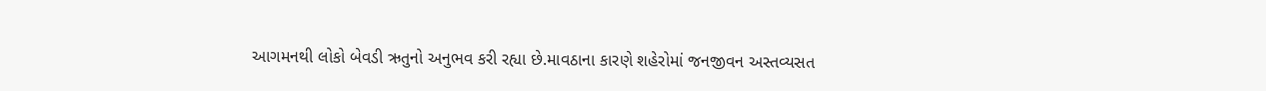આગમનથી લોકો બેવડી ઋતુનો અનુભવ કરી રહ્યા છે.માવઠાના કારણે શહેરોમાં જનજીવન અસ્તવ્યસત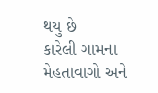થયુ છે
કારેલી ગામના મેહતાવાગો અને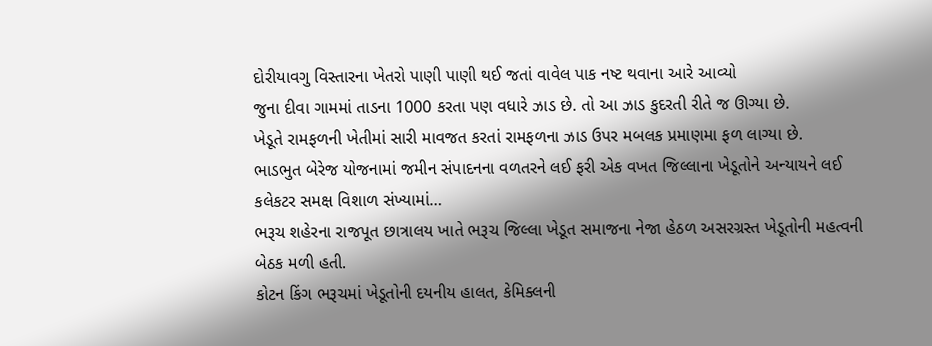દોરીયાવગુ વિસ્તારના ખેતરો પાણી પાણી થઈ જતાં વાવેલ પાક નષ્ટ થવાના આરે આવ્યો
જુના દીવા ગામમાં તાડના 1000 કરતા પણ વધારે ઝાડ છે. તો આ ઝાડ કુદરતી રીતે જ ઊગ્યા છે.
ખેડૂતે રામફળની ખેતીમાં સારી માવજત કરતાં રામફળના ઝાડ ઉપર મબલક પ્રમાણમા ફળ લાગ્યા છે.
ભાડભુત બેરેજ યોજનામાં જમીન સંપાદનના વળતરને લઈ ફરી એક વખત જિલ્લાના ખેડૂતોને અન્યાયને લઈ કલેકટર સમક્ષ વિશાળ સંખ્યામાં…
ભરૂચ શહેરના રાજપૂત છાત્રાલય ખાતે ભરૂચ જિલ્લા ખેડૂત સમાજના નેજા હેઠળ અસરગ્રસ્ત ખેડૂતોની મહત્વની બેઠક મળી હતી.
કોટન કિંગ ભરૂચમાં ખેડૂતોની દયનીય હાલત, કેમિક્લની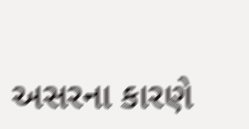અસરના કારણે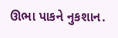ઊભા પાકને નુકશાન.